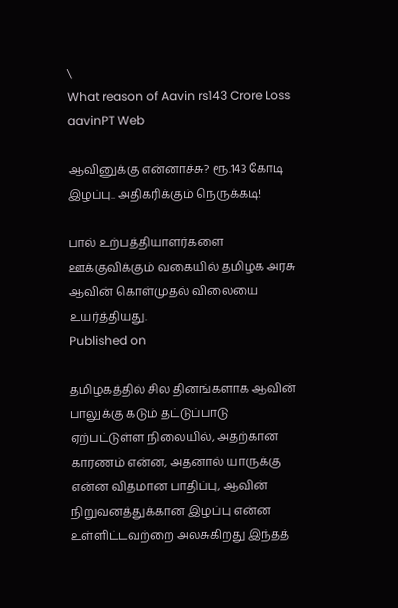\
What reason of Aavin rs143 Crore Loss
aavinPT Web

ஆவினுக்கு என்னாச்சு? ரூ.143 கோடி இழப்பு.. அதிகரிக்கும் நெருக்கடி!

பால் உற்பத்தியாளர்களை ஊக்குவிக்கும் வகையில் தமிழக அரசு ஆவின் கொள்முதல் விலையை உயர்த்தியது.
Published on

தமிழகத்தில் சில தினங்களாக ஆவின் பாலுக்கு கடும் தட்டுப்பாடு ஏற்பட்டுள்ள நிலையில், அதற்கான காரணம் என்ன, அதனால் யாருக்கு என்ன விதமான பாதிப்பு, ஆவின் நிறுவனத்துக்கான இழப்பு என்ன உள்ளிட்டவற்றை அலசுகிறது இந்தத்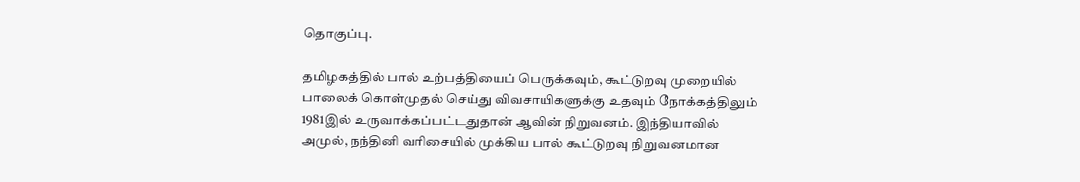தொகுப்பு.

தமிழகத்தில் பால் உற்பத்தியைப் பெருக்கவும், கூட்டுறவு முறையில் பாலைக் கொள்முதல் செய்து விவசாயிகளுக்கு உதவும் நோக்கத்திலும் 1981இல் உருவாக்கப்பட்டதுதான் ஆவின் நிறுவனம். இந்தியாவில் அமுல், நந்தினி வரிசையில் முக்கிய பால் கூட்டுறவு நிறுவனமான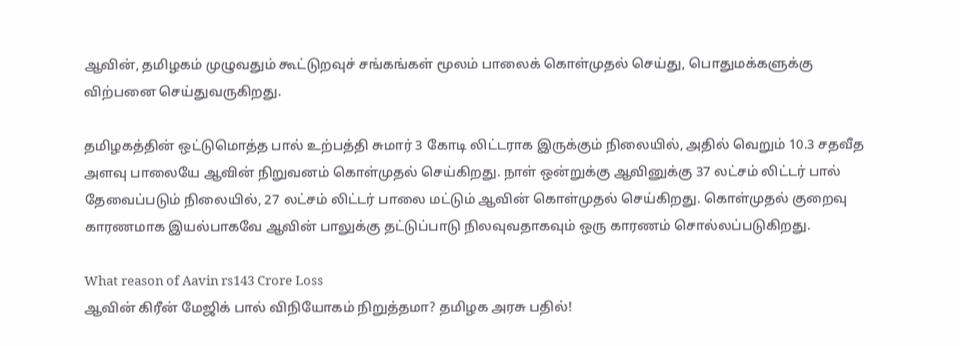ஆவின், தமிழகம் முழுவதும் கூட்டுறவுச் சங்கங்கள் மூலம் பாலைக் கொள்முதல் செய்து, பொதுமக்களுக்கு விற்பனை செய்துவருகிறது.

தமிழகத்தின் ஒட்டுமொத்த பால் உற்பத்தி சுமார் 3 கோடி லிட்டராக இருக்கும் நிலையில், அதில் வெறும் 10.3 சதவீத அளவு பாலையே ஆவின் நிறுவனம் கொள்முதல் செய்கிறது. நாள் ஒன்றுக்கு ஆவினுக்கு 37 லட்சம் லிட்டர் பால் தேவைப்படும் நிலையில், 27 லட்சம் லிட்டர் பாலை மட்டும் ஆவின் கொள்முதல் செய்கிறது. கொள்முதல் குறைவு காரணமாக இயல்பாகவே ஆவின் பாலுக்கு தட்டுப்பாடு நிலவுவதாகவும் ஒரு காரணம் சொல்லப்படுகிறது.

What reason of Aavin rs143 Crore Loss
ஆவின் கிரீன் மேஜிக் பால் விநியோகம் நிறுத்தமா? தமிழக அரசு பதில்!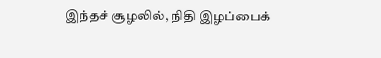இந்தச் சூழலில், நிதி இழப்பைக்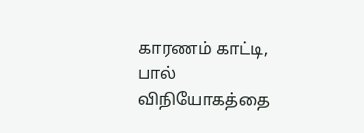காரணம் காட்டி, பால் விநியோகத்தை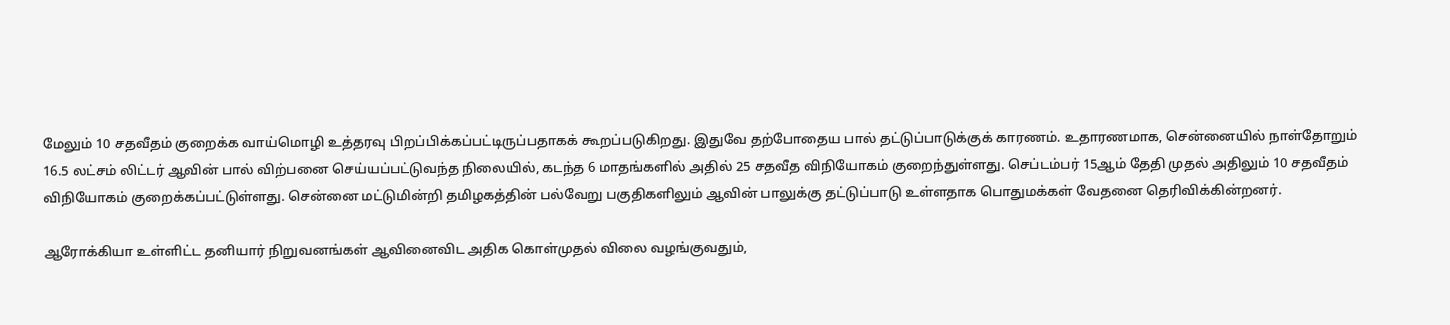மேலும் 10 சதவீதம் குறைக்க வாய்மொழி உத்தரவு பிறப்பிக்கப்பட்டிருப்பதாகக் கூறப்படுகிறது. இதுவே தற்போதைய பால் தட்டுப்பாடுக்குக் காரணம். உதாரணமாக, சென்னையில் நாள்தோறும் 16.5 லட்சம் லிட்டர் ஆவின் பால் விற்பனை செய்யப்பட்டுவந்த நிலையில், கடந்த 6 மாதங்களில் அதில் 25 சதவீத விநியோகம் குறைந்துள்ளது. செப்டம்பர் 15ஆம் தேதி முதல் அதிலும் 10 சதவீதம் விநியோகம் குறைக்கப்பட்டுள்ளது. சென்னை மட்டுமின்றி தமிழகத்தின் பல்வேறு பகுதிகளிலும் ஆவின் பாலுக்கு தட்டுப்பாடு உள்ளதாக பொதுமக்கள் வேதனை தெரிவிக்கின்றனர்.

ஆரோக்கியா உள்ளிட்ட தனியார் நிறுவனங்கள் ஆவினைவிட அதிக கொள்முதல் விலை வழங்குவதும்,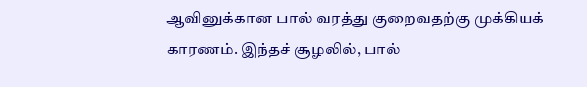ஆவினுக்கான பால் வரத்து குறைவதற்கு முக்கியக் காரணம். இந்தச் சூழலில், பால்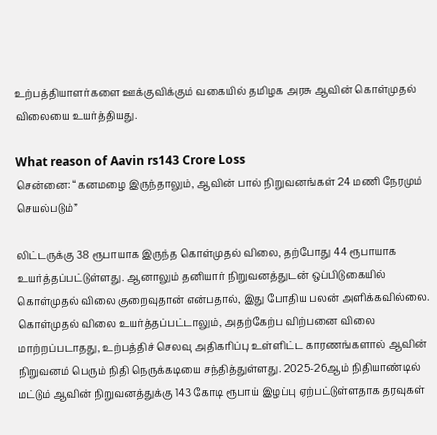உற்பத்தியாளர்களை ஊக்குவிக்கும் வகையில் தமிழக அரசு ஆவின் கொள்முதல் விலையை உயர்த்தியது.

What reason of Aavin rs143 Crore Loss
சென்னை: “கனமழை இருந்தாலும், ஆவின் பால் நிறுவனங்கள் 24 மணி நேரமும் செயல்படும்”

லிட்டருக்கு 38 ரூபாயாக இருந்த கொள்முதல் விலை, தற்போது 44 ரூபாயாக உயர்த்தப்பட்டுள்ளது. ஆனாலும் தனியார் நிறுவனத்துடன் ஒப்பிடுகையில் கொள்முதல் விலை குறைவுதான் என்பதால், இது போதிய பலன் அளிக்கவில்லை. கொள்முதல் விலை உயர்த்தப்பட்டாலும், அதற்கேற்ப விற்பனை விலை மாற்றப்படாதது, உற்பத்திச் செலவு அதிகரிப்பு உள்ளிட்ட காரணங்களால் ஆவின் நிறுவனம் பெரும் நிதி நெருக்கடியை சந்தித்துள்ளது. 2025-26ஆம் நிதியாண்டில் மட்டும் ஆவின் நிறுவனத்துக்கு 143 கோடி ரூபாய் இழப்பு ஏற்பட்டுள்ளதாக தரவுகள்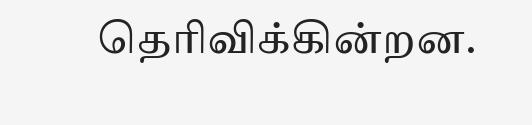தெரிவிக்கின்றன.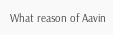What reason of Aavin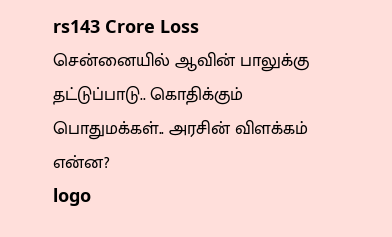rs143 Crore Loss
சென்னையில் ஆவின் பாலுக்கு தட்டுப்பாடு.. கொதிக்கும் பொதுமக்கள்.. அரசின் விளக்கம் என்ன?
logo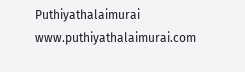Puthiyathalaimurai
www.puthiyathalaimurai.com